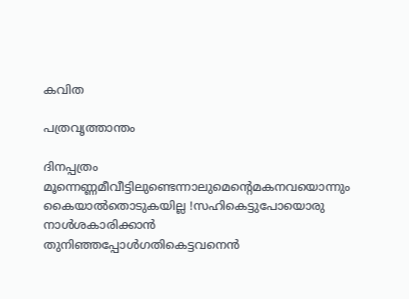കവിത

പത്രവൃത്താന്തം

ദിനപ്പത്രം മൂന്നെണ്ണമീവീട്ടിലുണ്ടെന്നാലുമെന്റെമകനവയൊന്നും കൈയാൽതൊടുകയില്ല !സഹികെട്ടുപോയൊരു നാൾശകാരിക്കാൻ തുനിഞ്ഞപ്പോൾഗതികെട്ടവനെൻ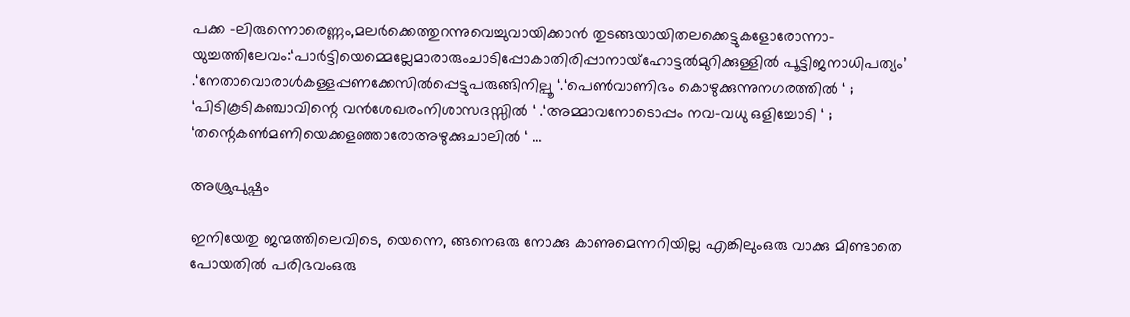പക്ക –ലിരുന്നൊരെണ്ണം,മലർക്കെത്തുറന്നുവെച്ചുവായിക്കാൻ തുടങ്ങയായിതലക്കെട്ടുകളോരോന്നാ-യുച്ചത്തിലേവം:‘പാർട്ടിയെമ്മെല്ലേമാരാരുംചാടിപ്പോകാതിരിപ്പാനായ്ഹോട്ടൽമുറിക്കുള്ളിൽ പൂട്ടിജനാധിപത്യം’ .‘നേതാവൊരാൾകള്ളപ്പണക്കേസിൽപ്പെട്ടുപരുങ്ങിനില്പൂ ‘.‘പെൺവാണിഭം കൊഴുക്കുന്നുനഗരത്തിൽ ‘ ; ‘പിടികൂടികഞ്ചാവിന്റെ വൻശേഖരംനിശാസദസ്സിൽ ‘ .‘അമ്മാവനോടൊപ്പം നവ-വധു ഒളിച്ചോടി ‘ ; ‘തന്റെകൺമണിയെക്കളഞ്ഞാരോഅഴുക്കുചാലിൽ ‘ …

അശ്രുപുഷ്പം

ഇനിയേതു ജന്മത്തിലെവിടെ, യെന്നെ, ങ്ങനെഒരു നോക്കു കാണുമെന്നറിയില്ല എങ്കിലുംഒരു വാക്കു മിണ്ടാതെ പോയതില്‍ പരിഭവംഒരു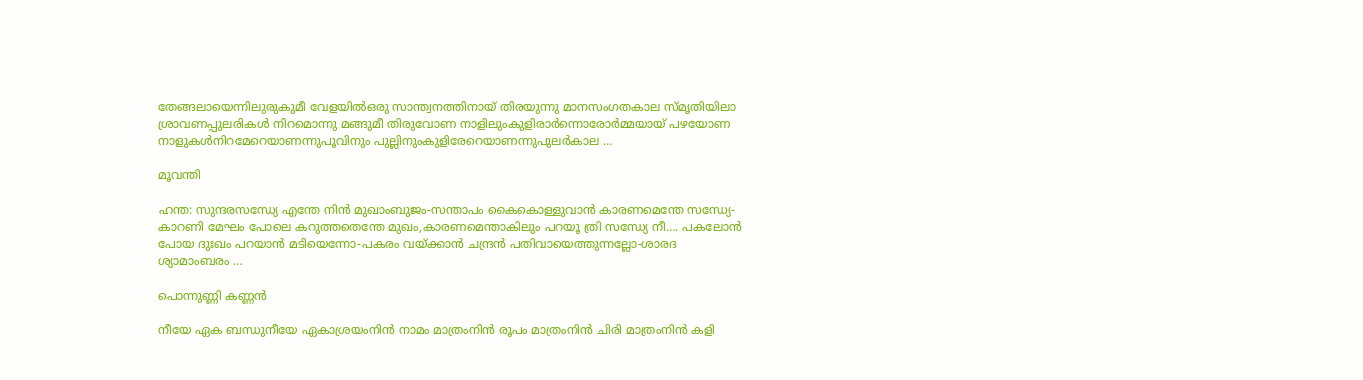തേങ്ങലായെന്നിലുരുകുമീ വേളയില്‍ഒരു സാന്ത്വനത്തിനായ് തിരയുന്നു മാനസംഗതകാല സ്മൃതിയിലാ ശ്രാവണപ്പുലരികള്‍ നിറമൊന്നു മങ്ങുമീ തിരുവോണ നാളിലുംകുളിരാര്‍ന്നൊരോര്‍മ്മയായ് പഴയോണ നാളുകള്‍നിറമേറെയാണന്നുപൂവിനും പുല്ലിനുംകുളിരേറെയാണന്നുപുലര്‍കാല …

മൂവന്തി

ഹന്ത: സുന്ദരസന്ധ്യേ എന്തേ നിന്‍ മുഖാംബുജം-സന്താപം കൈകൊള്ളുവാന്‍ കാരണമെന്തേ സന്ധ്യേ-കാറണി മേഘം പോലെ കറുത്തതെന്തേ മുഖം,കാരണമെന്താകിലും പറയൂ ത്രി സന്ധ്യേ നീ…. പകലോന്‍ പോയ ദുഃഖം പറയാന്‍ മടിയെന്നോ-പകരം വയ്ക്കാന്‍ ചന്ദ്രന്‍ പതിവായെത്തുന്നല്ലോ-ശാരദ ശ്യാമാംബരം …

പൊന്നുണ്ണി കണ്ണന്‍

നീയേ ഏക ബന്ധുനീയേ ഏകാശ്രയംനിന്‍ നാമം മാത്രംനിന്‍ രൂപം മാത്രംനിന്‍ ചിരി മാത്രംനിന്‍ കളി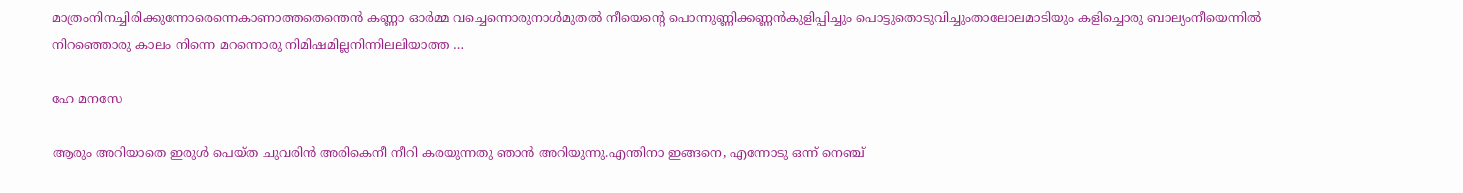മാത്രംനിനച്ചിരിക്കുന്നോരെന്നെകാണാത്തതെന്തെന്‍ കണ്ണാ ഓര്‍മ്മ വച്ചെന്നൊരുനാള്‍മുതല്‍ നീയെന്റെ പൊന്നുണ്ണിക്കണ്ണന്‍കുളിപ്പിച്ചും പൊട്ടുതൊടുവിച്ചുംതാലോലമാടിയും കളിച്ചൊരു ബാല്യംനീയെന്നില്‍ നിറഞ്ഞൊരു കാലം നിന്നെ മറന്നൊരു നിമിഷമില്ലനിന്നിലലിയാത്ത …

ഹേ മനസേ

ആരും അറിയാതെ ഇരുള്‍ പെയ്ത ചുവരിന്‍ അരികെനീ നീറി കരയുന്നതു ഞാന്‍ അറിയുന്നു.എന്തിനാ ഇങ്ങനെ, എന്നോടു ഒന്ന് നെഞ്ച്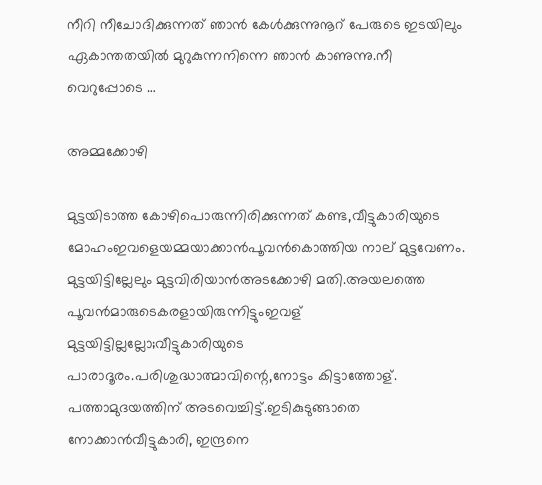നീറി നീചോദിക്കുന്നത് ഞാന്‍ കേള്‍ക്കുന്നുനൂറ് പേരുടെ ഇടയിലും ഏകാന്തതയില്‍ മുറുകുന്നനിന്നെ ഞാന്‍ കാണുന്നു.നീ വെറുപ്പോടെ …

അമ്മക്കോഴി

മുട്ടയിടാത്ത കോഴിപൊരുന്നിരിക്കുന്നത് കണ്ട,വീട്ടുകാരിയുടെ മോഹംഇവളെയമ്മയാക്കാന്‍പൂവന്‍കൊത്തിയ നാല് മുട്ടവേണം. മുട്ടയിട്ടില്ലേലും മുട്ടവിരിയാന്‍അടക്കോഴി മതി.അയലത്തെ പൂവന്‍മാരുടെകരളായിരുന്നിട്ടുംഇവള് മുട്ടയിട്ടില്ലല്ലോ;വീട്ടുകാരിയുടെ പാരാദൂരം.പരിശുദ്ധാത്മാവിന്റെ,നോട്ടം കിട്ടാത്തോള്. പത്താമുദയത്തിന് അടവെച്ചിട്ട്.ഇടികുടുങ്ങാതെ നോക്കാന്‍വീട്ടുകാരി, ഇന്ദ്രനെ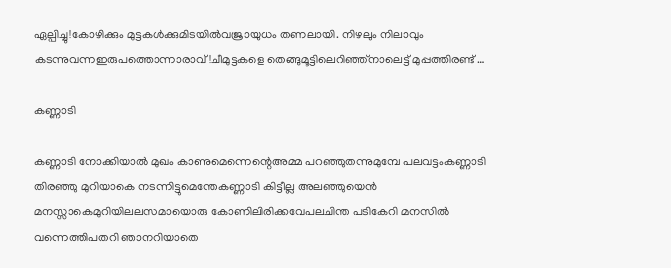ഏല്പിച്ചു!കോഴിക്കും മുട്ടകള്‍ക്കുമിടയില്‍വജ്രായുധം തണലായി. നിഴലും നിലാവും കടന്നുവന്നഇരുപത്തൊന്നാരാവ്!ചീമുട്ടകളെ തെങ്ങുമൂട്ടിലെറിഞ്ഞ്നാലെട്ട് മുപ്പത്തിരണ്ട് …

കണ്ണാടി

കണ്ണാടി നോക്കിയാല്‍ മുഖം കാണുമെന്നെന്റെഅമ്മ പറഞ്ഞുതന്നുമുമ്പേ പലവട്ടംകണ്ണാടി തിരഞ്ഞു മുറിയാകെ നടന്നിട്ടുമെന്തേകണ്ണാടി കിട്ടീല്ല അലഞ്ഞുയെന്‍ മനസ്സാകെമുറിയിലലസമായൊരു കോണിലിരിക്കവേപലചിന്ത പടികേറി മനസില്‍ വന്നെത്തിപതറി ഞാനറിയാതെ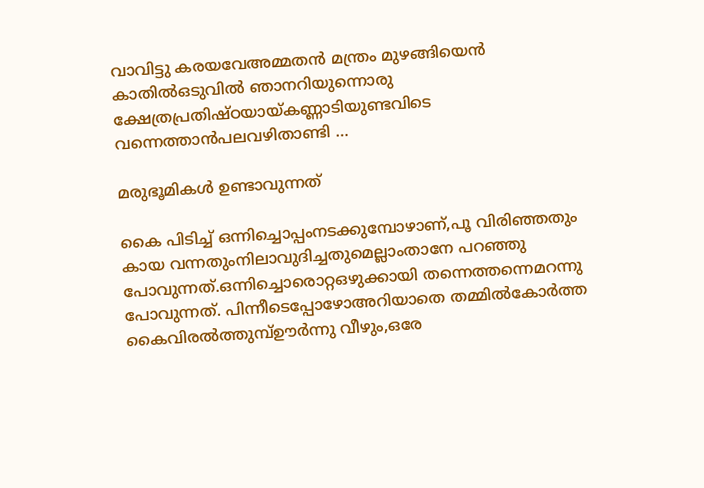വാവിട്ടു കരയവേഅമ്മതന്‍ മന്ത്രം മുഴങ്ങിയെന്‍ കാതില്‍ഒടുവില്‍ ഞാനറിയുന്നൊരു ക്ഷേത്രപ്രതിഷ്ഠയായ്കണ്ണാടിയുണ്ടവിടെ വന്നെത്താന്‍പലവഴിതാണ്ടി …

മരുഭൂമികൾ ഉണ്ടാവുന്നത്

കൈ പിടിച്ച് ഒന്നിച്ചൊപ്പംനടക്കുമ്പോഴാണ്,പൂ വിരിഞ്ഞതും കായ വന്നതുംനിലാവുദിച്ചതുമെല്ലാംതാനേ പറഞ്ഞു പോവുന്നത്.ഒന്നിച്ചൊരൊറ്റഒഴുക്കായി തന്നെത്തന്നെമറന്നു പോവുന്നത്. പിന്നീടെപ്പോഴോഅറിയാതെ തമ്മിൽകോർത്ത കൈവിരൽത്തുമ്പ്ഊർന്നു വീഴും,ഒരേ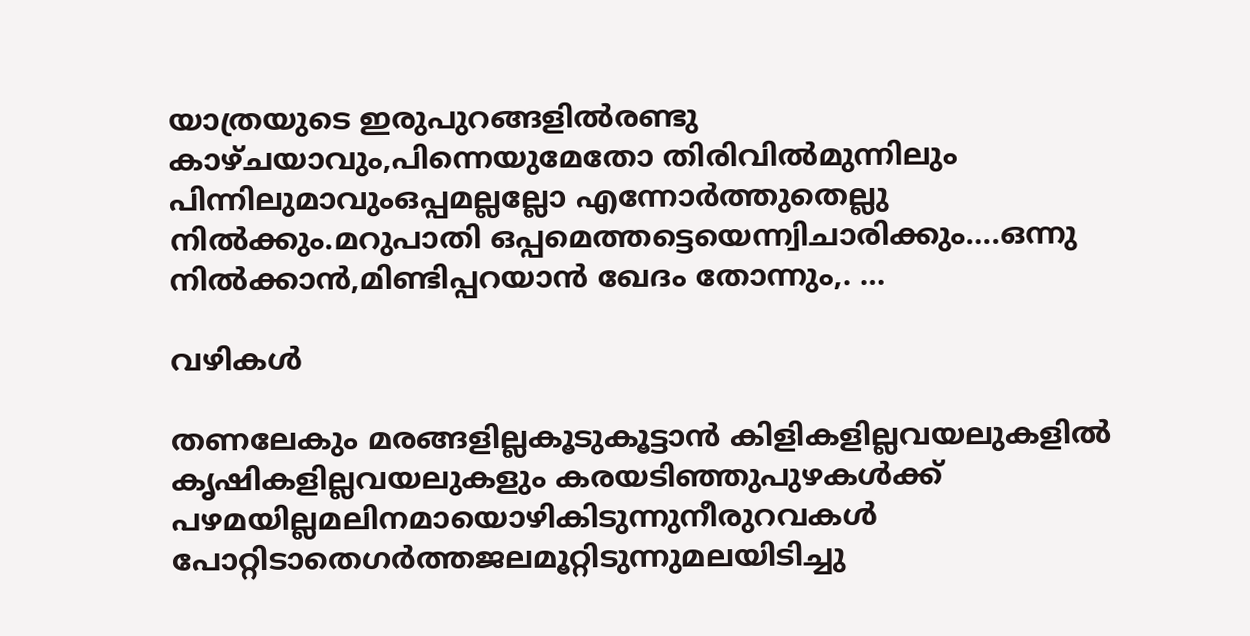യാത്രയുടെ ഇരുപുറങ്ങളിൽരണ്ടു കാഴ്ചയാവും,പിന്നെയുമേതോ തിരിവിൽമുന്നിലും പിന്നിലുമാവുംഒപ്പമല്ലല്ലോ എന്നോർത്തുതെല്ലു നിൽക്കും.മറുപാതി ഒപ്പമെത്തട്ടെയെന്ന്വിചാരിക്കും….ഒന്നു നിൽക്കാൻ,മിണ്ടിപ്പറയാൻ ഖേദം തോന്നും,. …

വഴികൾ

തണലേകും മരങ്ങളില്ലകൂടുകൂട്ടാൻ കിളികളില്ലവയലുകളിൽ കൃഷികളില്ലവയലുകളും കരയടിഞ്ഞുപുഴകൾക്ക് പഴമയില്ലമലിനമായൊഴികിടുന്നുനീരുറവകൾ പോറ്റിടാതെഗർത്തജലമൂറ്റിടുന്നുമലയിടിച്ചു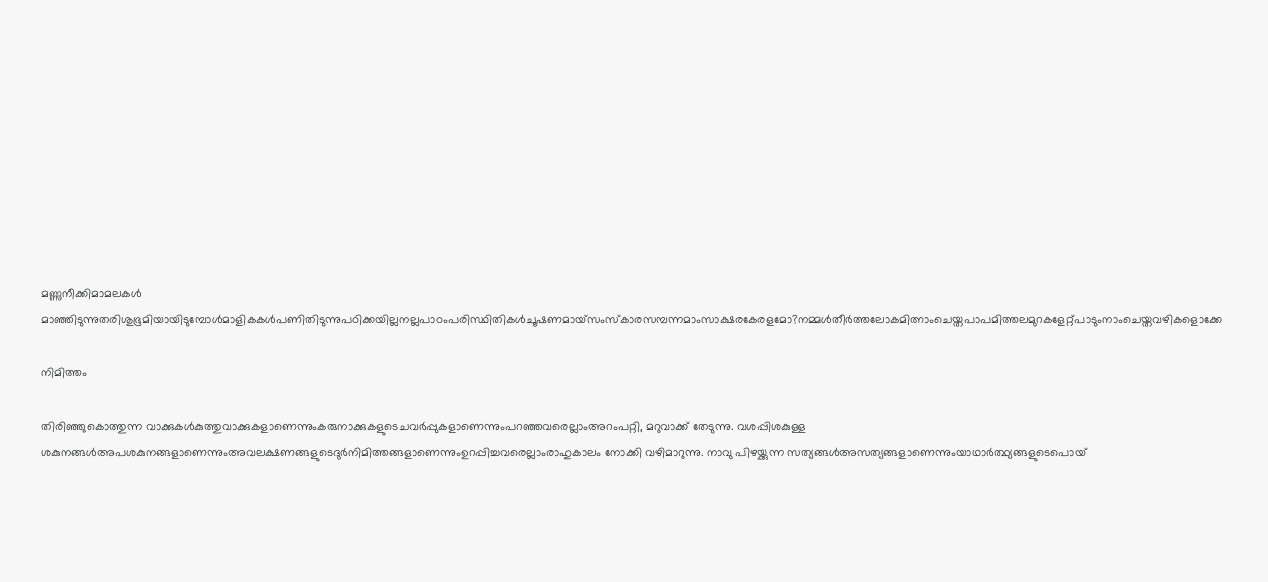മണ്ണുനീക്കിമാമലകൾ മാഞ്ഞിടുന്നുതരിശുഭൂമിയായിടുമ്പോൾമാളികകൾപണിതിടുന്നുപഠിക്കയില്ലനല്ലപാഠംപരിസ്ഥിതികൾചൂഷണമായ്സംസ്കാരസമ്പന്നമാംസാക്ഷരകേരളമോ?നമ്മൾതീർത്തലോകമിത്നാംചെയ്തപാപമിത്തലമുറകളേറ്റ്പാടുംനാംചെയ്തവഴികളൊക്കേ

നിമിത്തം

തിരിഞ്ഞുകൊത്തുന്ന വാക്കുകള്‍കുത്തുവാക്കുകളാണെന്നുംകരുനാക്കുകളുടെചവര്‍പ്പുകളാണെന്നുംപറഞ്ഞവരെല്ലാംഅറംപറ്റി, മറുവാക്ക് തേടുന്നു. വശപ്പിശകുള്ള ശകുനങ്ങള്‍അപശകുനങ്ങളാണെന്നുംഅവലക്ഷണങ്ങളുടെദുര്‍നിമിത്തങ്ങളാണെന്നുംഉറപ്പിച്ചവരെല്ലാംരാഹുകാലം നോക്കി വഴിമാറുന്നു. നാവു പിഴയ്ക്കുന്ന സത്യങ്ങള്‍അസത്യങ്ങളാണെന്നുംയാഥാര്‍ത്ഥ്യങ്ങളുടെപൊയ്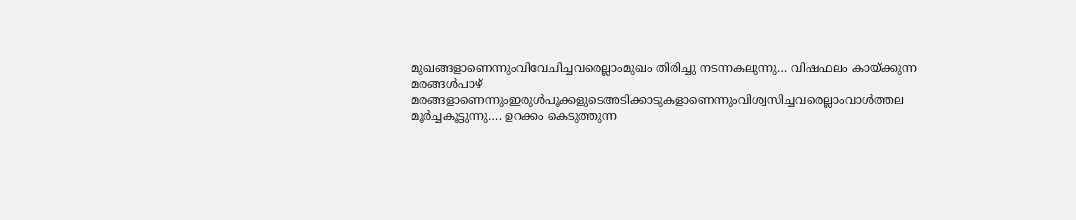മുഖങ്ങളാണെന്നുംവിവേചിച്ചവരെല്ലാംമുഖം തിരിച്ചു നടന്നകലുന്നു… വിഷഫലം കായ്ക്കുന്ന മരങ്ങള്‍പാഴ് മരങ്ങളാണെന്നുംഇരുള്‍പൂക്കളുടെഅടിക്കാടുകളാണെന്നുംവിശ്വസിച്ചവരെല്ലാംവാള്‍ത്തല മൂര്‍ച്ചകൂട്ടുന്നു…. ഉറക്കം കെടുത്തുന്ന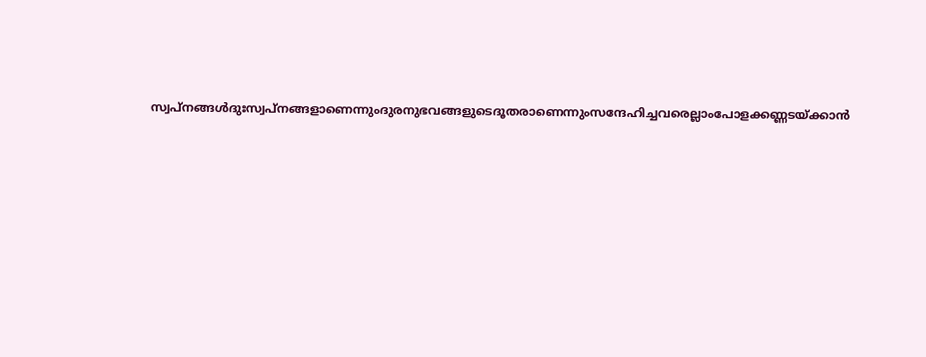സ്വപ്‌നങ്ങള്‍ദുഃസ്വപ്‌നങ്ങളാണെന്നുംദുരനുഭവങ്ങളുടെദൂതരാണെന്നുംസന്ദേഹിച്ചവരെല്ലാംപോളക്കണ്ണടയ്ക്കാന്‍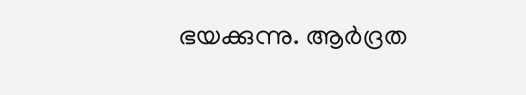ഭയക്കുന്നു. ആര്‍ദ്രത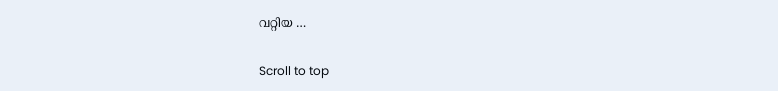വറ്റിയ …

Scroll to top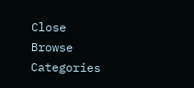Close
Browse Categories